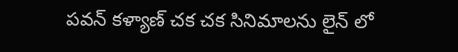పవన్ కళ్యాణ్ చక చక సినిమాలను లైన్ లో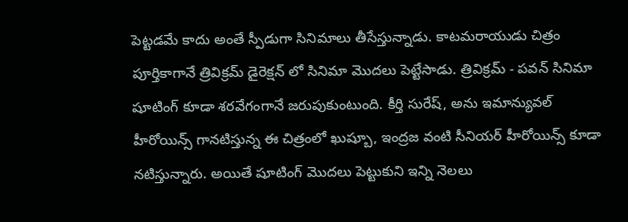పెట్టడమే కాదు అంతే స్పీడుగా సినిమాలు తీసేస్తున్నాడు. కాటమరాయుడు చిత్రం పూర్తికాగానే త్రివిక్రమ్ డైరెక్షన్ లో సినిమా మొదలు పెట్టేసాడు. త్రివిక్రమ్ - పవన్ సినిమా షూటింగ్ కూడా శరవేగంగానే జరుపుకుంటుంది. కీర్తి సురేష్, అను ఇమాన్యువల్ హీరోయిన్స్ గానటిస్తున్న ఈ చిత్రంలో ఖుష్బూ, ఇంద్రజ వంటి సీనియర్ హీరోయిన్స్ కూడా నటిస్తున్నారు. అయితే షూటింగ్ మొదలు పెట్టుకుని ఇన్ని నెలలు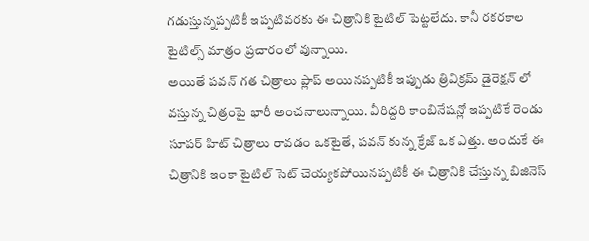గడుస్తున్నప్పటికీ ఇప్పటివరకు ఈ చిత్రానికి టైటిల్ పెట్టలేదు. కానీ రకరకాల టైటిల్స్ మాత్రం ప్రచారంలో వున్నాయి.
అయితే పవన్ గత చిత్రాలు ప్లాప్ అయినప్పటికీ ఇప్పుడు త్రివిక్రమ్ డైరెక్షన్ లో వస్తున్న చిత్రంపై భారీ అంచనాలున్నాయి. వీరిద్దరి కాంబినేషన్లో ఇప్పటికే రెండు సూపర్ హిట్ చిత్రాలు రావడం ఒకటైతే, పవన్ కున్న క్రేజ్ ఒక ఎత్తు. అందుకే ఈ చిత్రానికి ఇంకా టైటిల్ సెట్ చెయ్యకపోయినప్పటికీ ఈ చిత్రానికి చేస్తున్న బిజినెస్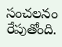సంచలనం రేపుతోంది.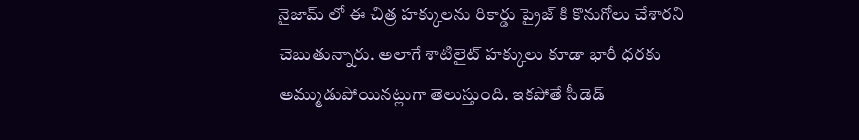నైజామ్ లో ఈ చిత్ర హక్కులను రికార్డు ప్రైజ్ కి కొనుగోలు చేశారని చెబుతున్నారు. అలాగే శాటిలైట్ హక్కులు కూడా భారీ ధరకు అమ్ముడుపోయినట్లుగా తెలుస్తుంది. ఇకపోతే సీడెడ్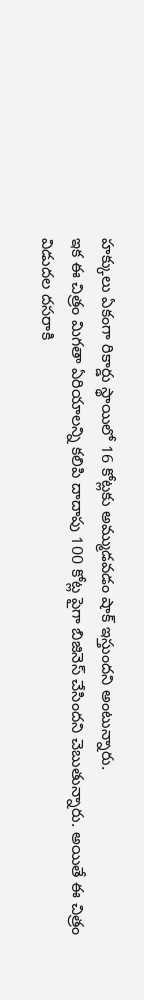హక్కులు ఏకంగా రికార్డు స్థాయిలో 16 కోట్లకు అమ్ముడవడం షాక్ ఇస్తుందని అంటున్నారు.
ఇక ఈ చిత్రం మిగతా ఏరియాలన్ని కలిపి దాదాపు 100 కోట్ల పైగా బిజినెస్ చేసిందని చెబుతున్నారు. అయితే ఈ చిత్రం విడుదల దసరాకి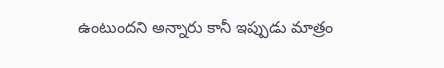ఉంటుందని అన్నారు కానీ ఇప్పుడు మాత్రం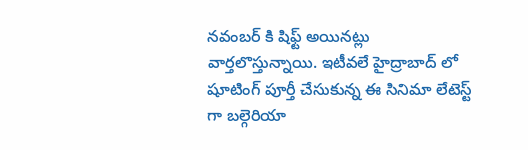నవంబర్ కి షిఫ్ట్ అయినట్లు వార్తలొస్తున్నాయి. ఇటీవలే హైద్రాబాద్ లో షూటింగ్ పూర్తీ చేసుకున్న ఈ సినిమా లేటెస్ట్ గా బల్గెరియా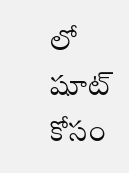లో షూట్ కోసం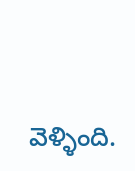వెళ్ళింది.